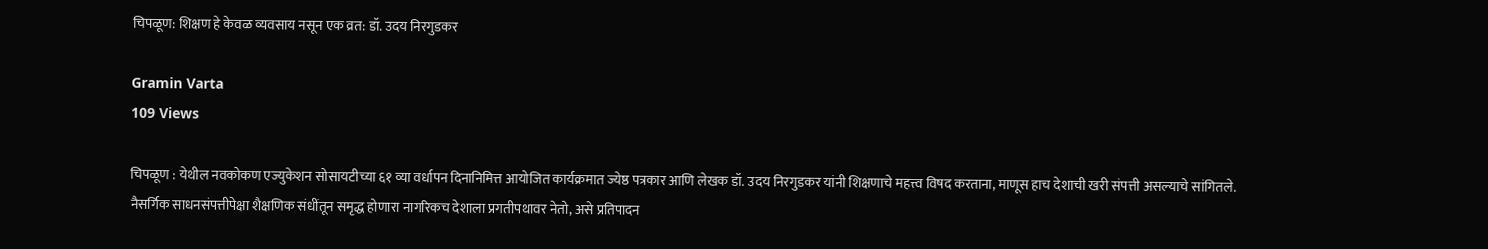चिपळूण: शिक्षण हे केवळ व्यवसाय नसून एक व्रत: डॉ. उदय निरगुडकर

Gramin Varta
109 Views

चिपळूण : येथील नवकोकण एज्युकेशन सोसायटीच्या ६१ व्या वर्धापन दिनानिमित्त आयोजित कार्यक्रमात ज्येष्ठ पत्रकार आणि लेखक डॉ. उदय निरगुडकर यांनी शिक्षणाचे महत्त्व विषद करताना, माणूस हाच देशाची खरी संपत्ती असल्याचे सांगितले. नैसर्गिक साधनसंपत्तीपेक्षा शैक्षणिक संधींतून समृद्ध होणारा नागरिकच देशाला प्रगतीपथावर नेतो, असे प्रतिपादन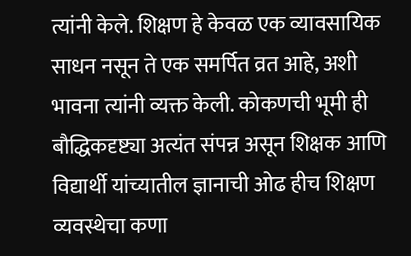त्यांनी केले. शिक्षण हे केवळ एक व्यावसायिक साधन नसून ते एक समर्पित व्रत आहे, अशी भावना त्यांनी व्यक्त केली. कोकणची भूमी ही बौद्धिकदृष्ट्या अत्यंत संपन्न असून शिक्षक आणि विद्यार्थी यांच्यातील ज्ञानाची ओढ हीच शिक्षण व्यवस्थेचा कणा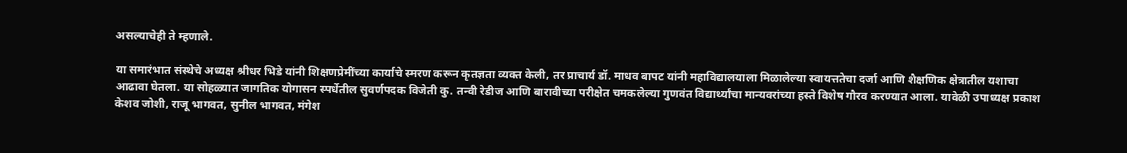असल्याचेही ते म्हणाले.

या समारंभात संस्थेचे अध्यक्ष श्रीधर भिडे यांनी शिक्षणप्रेमींच्या कार्याचे स्मरण करून कृतज्ञता व्यक्त केली, तर प्राचार्य डॉ. माधव बापट यांनी महाविद्यालयाला मिळालेल्या स्वायत्ततेचा दर्जा आणि शैक्षणिक क्षेत्रातील यशाचा आढावा घेतला. या सोहळ्यात जागतिक योगासन स्पर्धेतील सुवर्णपदक विजेती कु. तन्वी रेडीज आणि बारावीच्या परीक्षेत चमकलेल्या गुणवंत विद्यार्थ्यांचा मान्यवरांच्या हस्ते विशेष गौरव करण्यात आला. यावेळी उपाध्यक्ष प्रकाश केशव जोशी, राजू भागवत, सुनील भागवत, मंगेश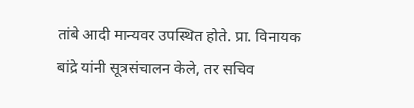तांबे आदी मान्यवर उपस्थित होते. प्रा. विनायक बांद्रे यांनी सूत्रसंचालन केले, तर सचिव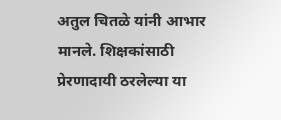अतुल चितळे यांनी आभार मानले. शिक्षकांसाठी प्रेरणादायी ठरलेल्या या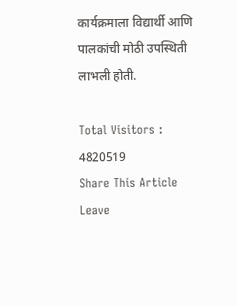कार्यक्रमाला विद्यार्थी आणि पालकांची मोठी उपस्थिती लाभली होती.

Total Visitors :
4820519
Share This Article
Leave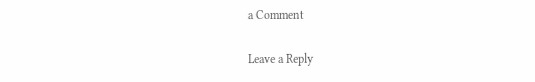a Comment

Leave a Reply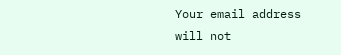Your email address will not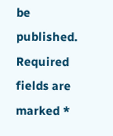be published. Required fields are marked *